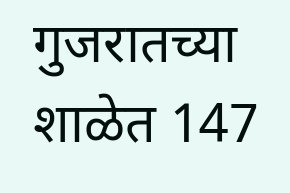गुजरातच्या शाळेत 147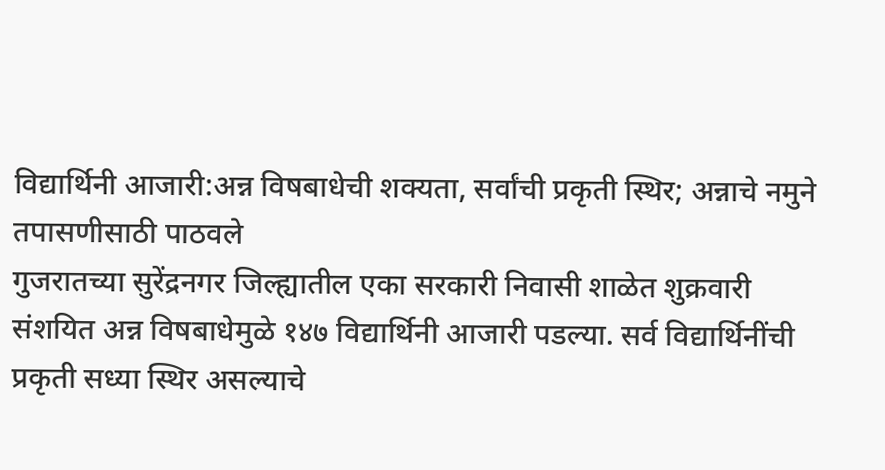विद्यार्थिनी आजारी:अन्न विषबाधेची शक्यता, सर्वांची प्रकृती स्थिर; अन्नाचे नमुने तपासणीसाठी पाठवले
गुजरातच्या सुरेंद्रनगर जिल्ह्यातील एका सरकारी निवासी शाळेत शुक्रवारी संशयित अन्न विषबाधेमुळे १४७ विद्यार्थिनी आजारी पडल्या. सर्व विद्यार्थिनींची प्रकृती सध्या स्थिर असल्याचे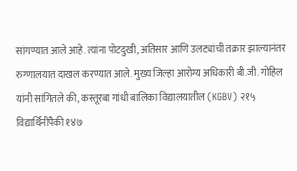सांगण्यात आले आहे. त्यांना पोटदुखी, अतिसार आणि उलट्यांची तक्रार झाल्यानंतर रुग्णालयात दाखल करण्यात आले. मुख्य जिल्हा आरोग्य अधिकारी बी.जी. गोहिल यांनी सांगितले की, कस्तूरबा गांधी बालिका विद्यालयातील (KGBV) २१५ विद्यार्थिनींपैकी १४७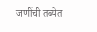जणींची तब्येत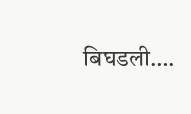बिघडली….